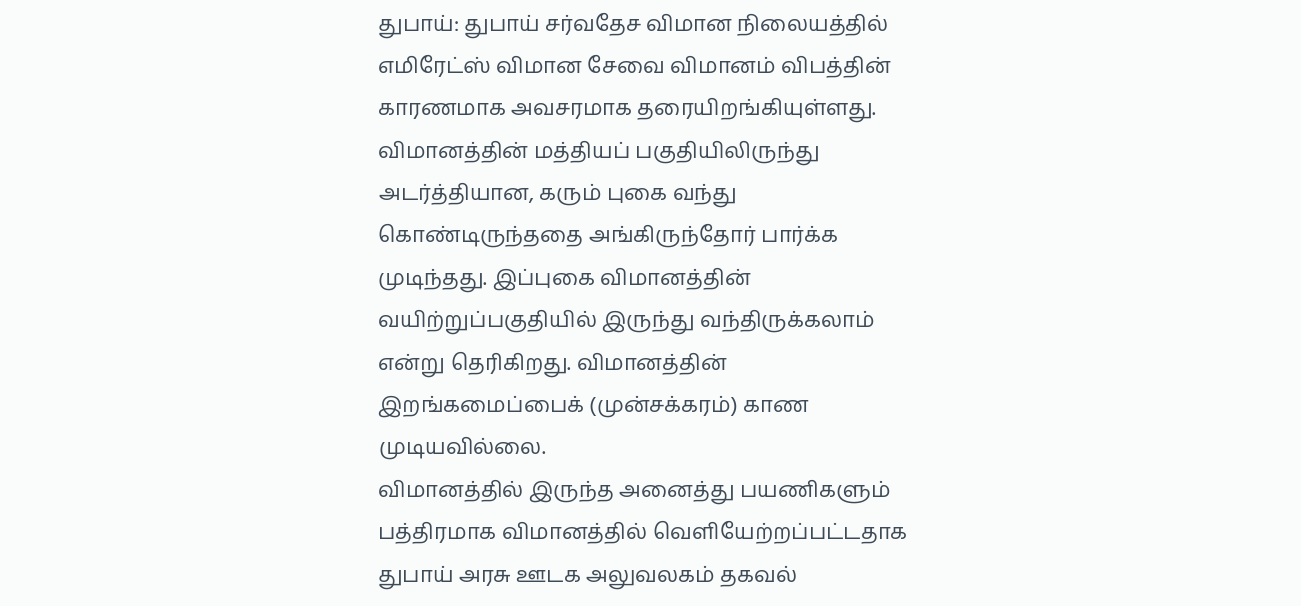துபாய்: துபாய் சர்வதேச விமான நிலையத்தில் எமிரேட்ஸ் விமான சேவை விமானம் விபத்தின் காரணமாக அவசரமாக தரையிறங்கியுள்ளது. விமானத்தின் மத்தியப் பகுதியிலிருந்து அடர்த்தியான, கரும் புகை வந்து கொண்டிருந்ததை அங்கிருந்தோர் பார்க்க முடிந்தது. இப்புகை விமானத்தின் வயிற்றுப்பகுதியில் இருந்து வந்திருக்கலாம் என்று தெரிகிறது. விமானத்தின் இறங்கமைப்பைக் (முன்சக்கரம்) காண முடியவில்லை.
விமானத்தில் இருந்த அனைத்து பயணிகளும் பத்திரமாக விமானத்தில் வெளியேற்றப்பட்டதாக துபாய் அரசு ஊடக அலுவலகம் தகவல்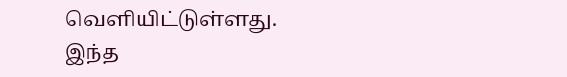வெளியிட்டுள்ளது.
இந்த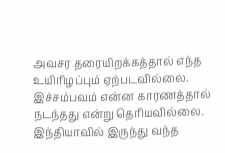அவசர தரையிறக்கத்தால் எந்த உயிரிழப்பும் ஏற்படவில்லை. இச்சம்பவம் என்ன காரணத்தால் நடந்தது என்று தெரியவில்லை. இந்தியாவில் இருந்து வந்த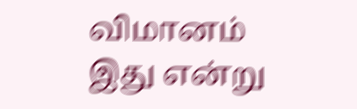விமானம் இது என்று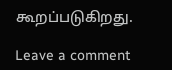கூறப்படுகிறது.

Leave a comment